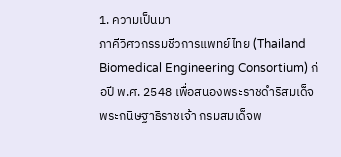1. ความเป็นมา
ภาคีวิศวกรรมชีวการแพทย์ไทย (Thailand Biomedical Engineering Consortium) ก่อปี พ.ศ. 2548 เพื่อสนองพระราชดำริสมเด็จพระกนิษฐาธิราชเจ้า กรมสมเด็จพ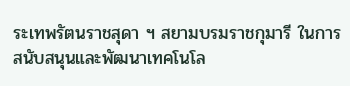ระเทพรัตนราชสุดา ฯ สยามบรมราชกุมารี ในการสนับสนุนและพัฒนาเทคโนโล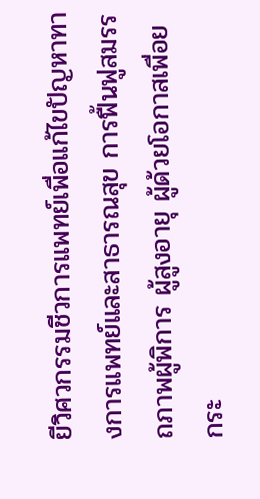ยีวิศวกรรมชีวการแพทย์เพื่อแก้ไขปัญหาทางการแพทย์และสาธารณสุข การฟื้นฟูสมรรถภาพผู้พิการ ผู้สูงอายุ ผู้ด้วยโอกาสเพื่อยกระ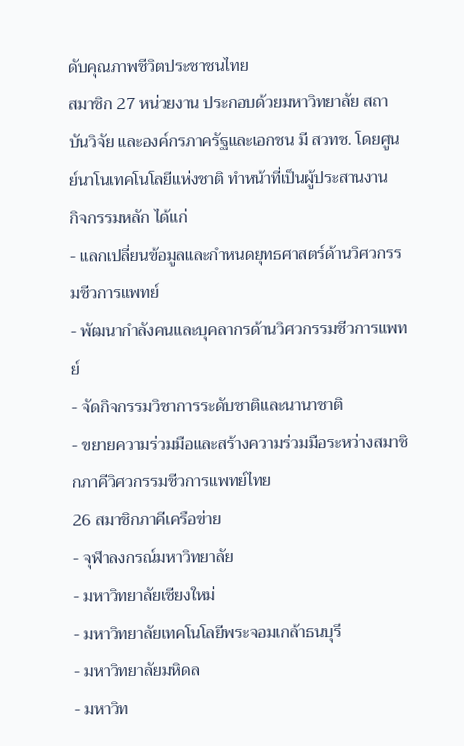ดับคุณภาพชีวิตประชาชนไทย
สมาชิก 27 หน่วยงาน ประกอบด้วยมหาวิทยาลัย สถาบันวิจัย และองค์กรภาครัฐและเอกชน มี สวทช. โดยศูนย์นาโนเทคโนโลยีแห่งชาติ ทำหน้าที่เป็นผู้ประสานงาน
กิจกรรมหลัก ได้แก่
- แลกเปลี่ยนข้อมูลและกำหนดยุทธศาสตร์ด้านวิศวกรรมชีวการแพทย์
- พัฒนากำลังคนและบุคลากรด้านวิศวกรรมชีวการแพทย์
- จัดกิจกรรมวิชาการระดับชาติและนานาชาติ
- ขยายความร่วมมือและสร้างความร่วมมือระหว่างสมาชิกภาคีวิศวกรรมชีวการแพทย์ไทย
26 สมาชิกภาคีเครือข่าย
- จุฬาลงกรณ์มหาวิทยาลัย
- มหาวิทยาลัยเชียงใหม่
- มหาวิทยาลัยเทคโนโลยีพระจอมเกล้าธนบุรี
- มหาวิทยาลัยมหิดล
- มหาวิท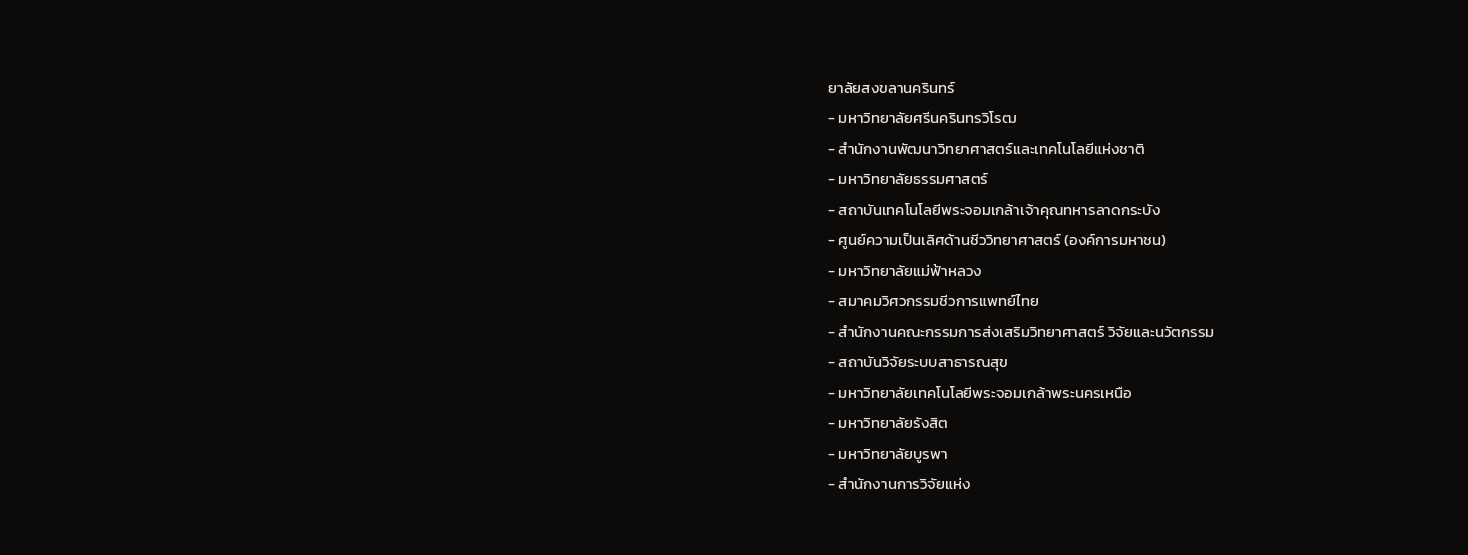ยาลัยสงขลานครินทร์
- มหาวิทยาลัยศรีนครินทรวิโรฒ
- สำนักงานพัฒนาวิทยาศาสตร์และเทคโนโลยีแห่งชาติ
- มหาวิทยาลัยธรรมศาสตร์
- สถาบันเทคโนโลยีพระจอมเกล้าเจ้าคุณทหารลาดกระบัง
- ศูนย์ความเป็นเลิศด้านชีววิทยาศาสตร์ (องค์การมหาชน)
- มหาวิทยาลัยแม่ฟ้าหลวง
- สมาคมวิศวกรรมชีวการแพทย์ไทย
- สำนักงานคณะกรรมการส่งเสริมวิทยาศาสตร์ วิจัยและนวัตกรรม
- สถาบันวิจัยระบบสาธารณสุข
- มหาวิทยาลัยเทคโนโลยีพระจอมเกล้าพระนครเหนือ
- มหาวิทยาลัยรังสิต
- มหาวิทยาลัยบูรพา
- สำนักงานการวิจัยแห่ง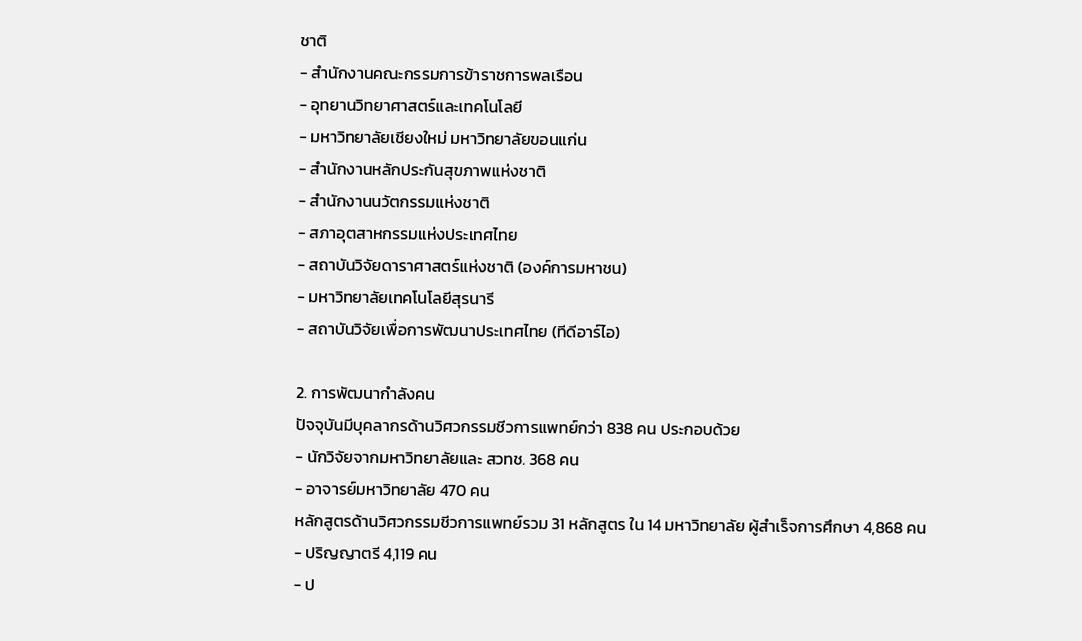ชาติ
- สำนักงานคณะกรรมการข้าราชการพลเรือน
- อุทยานวิทยาศาสตร์และเทคโนโลยี
- มหาวิทยาลัยเชียงใหม่ มหาวิทยาลัยขอนแก่น
- สำนักงานหลักประกันสุขภาพแห่งชาติ
- สำนักงานนวัตกรรมแห่งชาติ
- สภาอุตสาหกรรมแห่งประเทศไทย
- สถาบันวิจัยดาราศาสตร์แห่งชาติ (องค์การมหาชน)
- มหาวิทยาลัยเทคโนโลยีสุรนารี
- สถาบันวิจัยเพื่อการพัฒนาประเทศไทย (ทีดีอาร์ไอ)

2. การพัฒนากำลังคน
ปัจจุบันมีบุคลากรด้านวิศวกรรมชีวการแพทย์กว่า 838 คน ประกอบด้วย
- นักวิจัยจากมหาวิทยาลัยและ สวทช. 368 คน
- อาจารย์มหาวิทยาลัย 470 คน
หลักสูตรด้านวิศวกรรมชีวการแพทย์รวม 31 หลักสูตร ใน 14 มหาวิทยาลัย ผู้สำเร็จการศึกษา 4,868 คน
- ปริญญาตรี 4,119 คน
- ป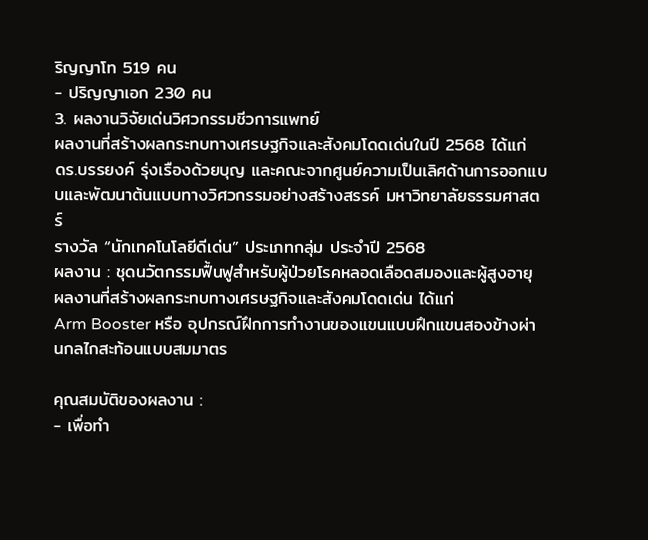ริญญาโท 519 คน
- ปริญญาเอก 230 คน
3. ผลงานวิจัยเด่นวิศวกรรมชีวการแพทย์
ผลงานที่สร้างผลกระทบทางเศรษฐกิจและสังคมโดดเด่นในปี 2568 ได้แก่
ดร.บรรยงค์ รุ่งเรืองด้วยบุญ และคณะจากศูนย์ความเป็นเลิศด้านการออกแบบและพัฒนาต้นแบบทางวิศวกรรมอย่างสร้างสรรค์ มหาวิทยาลัยธรรมศาสตร์
รางวัล “นักเทคโนโลยีดีเด่น” ประเภทกลุ่ม ประจำปี 2568
ผลงาน : ชุดนวัตกรรมฟื้นฟูสำหรับผู้ป่วยโรคหลอดเลือดสมองและผู้สูงอายุ
ผลงานที่สร้างผลกระทบทางเศรษฐกิจและสังคมโดดเด่น ได้แก่
Arm Booster หรือ อุปกรณ์ฝึกการทำงานของแขนแบบฝึกแขนสองข้างผ่านกลไกสะท้อนแบบสมมาตร

คุณสมบัติของผลงาน :
- เพื่อทำ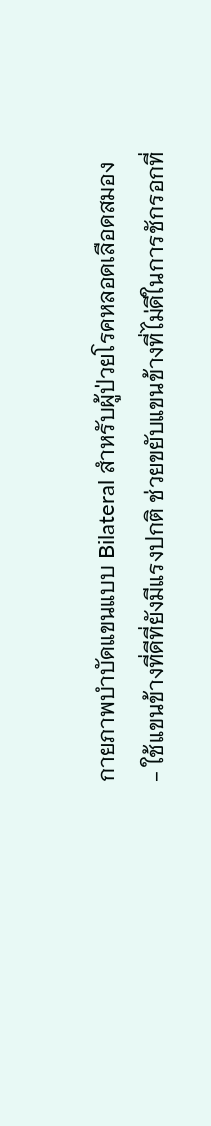กายภาพบำบัดแขนแบบ Bilateral สำหรับผู้ป่วยโรคหลอดเลือดสมอง
- ใช้แขนข้างที่ดีที่ยังมีแรงปกติ ช่วยขยับแขนข้างที่ไม่ดีในการชักรอกที่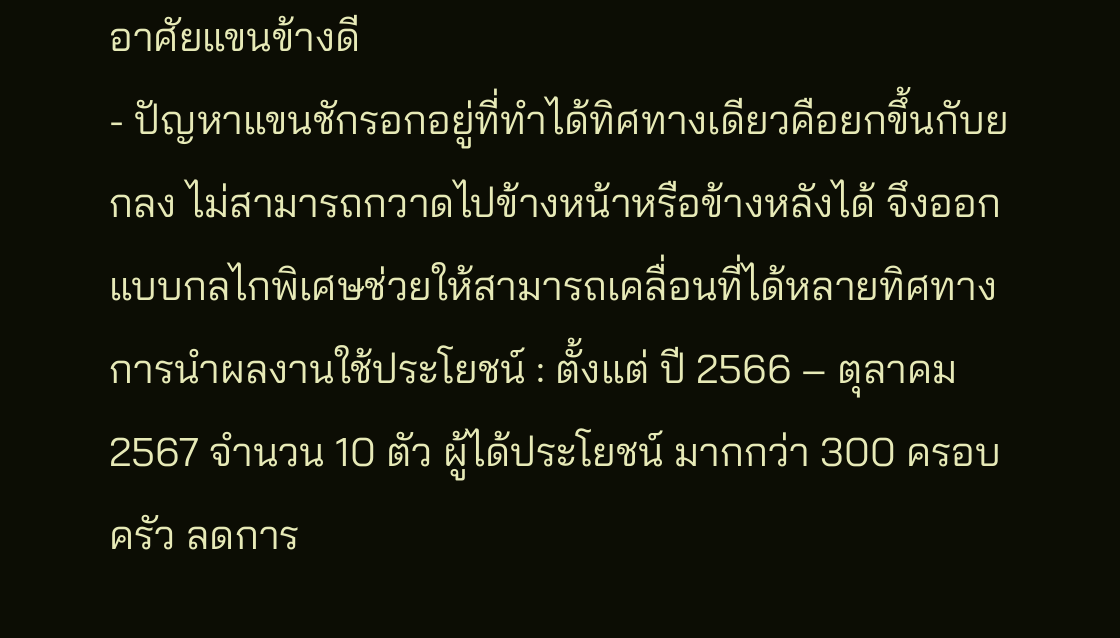อาศัยแขนข้างดี
- ปัญหาแขนชักรอกอยู่ที่ทำได้ทิศทางเดียวคือยกขึ้นกับยกลง ไม่สามารถกวาดไปข้างหน้าหรือข้างหลังได้ จึงออกแบบกลไกพิเศษช่วยให้สามารถเคลื่อนที่ได้หลายทิศทาง
การนำผลงานใช้ประโยชน์ : ตั้งแต่ ปี 2566 – ตุลาคม 2567 จำนวน 10 ตัว ผู้ได้ประโยชน์ มากกว่า 300 ครอบครัว ลดการ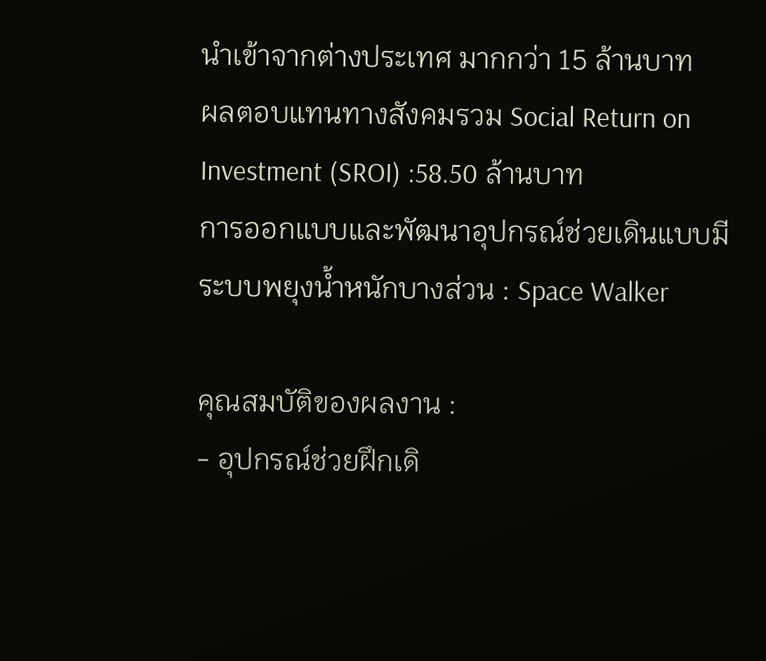นำเข้าจากต่างประเทศ มากกว่า 15 ล้านบาท
ผลตอบแทนทางสังคมรวม Social Return on Investment (SROI) :58.50 ล้านบาท
การออกแบบและพัฒนาอุปกรณ์ช่วยเดินแบบมีระบบพยุงน้ำหนักบางส่วน : Space Walker

คุณสมบัติของผลงาน :
- อุปกรณ์ช่วยฝึกเดิ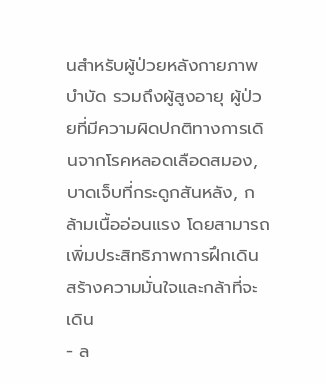นสำหรับผู้ป่วยหลังกายภาพบำบัด รวมถึงผู้สูงอายุ ผู้ป่วยที่มีความผิดปกติทางการเดินจากโรคหลอดเลือดสมอง, บาดเจ็บที่กระดูกสันหลัง, กล้ามเนื้ออ่อนแรง โดยสามารถเพิ่มประสิทธิภาพการฝึกเดิน สร้างความมั่นใจและกล้าที่จะเดิน
- ล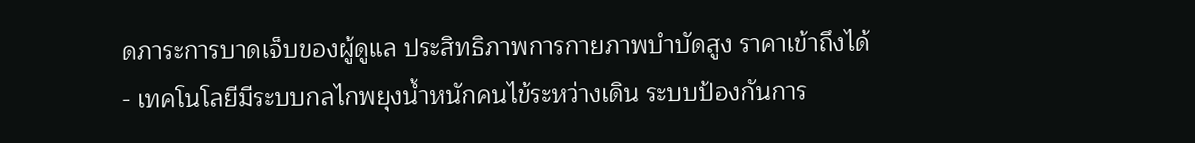ดภาระการบาดเจ็บของผู้ดูแล ประสิทธิภาพการกายภาพบำบัดสูง ราคาเข้าถึงได้
- เทคโนโลยีมีระบบกลไกพยุงน้ำหนักคนไข้ระหว่างเดิน ระบบป้องกันการ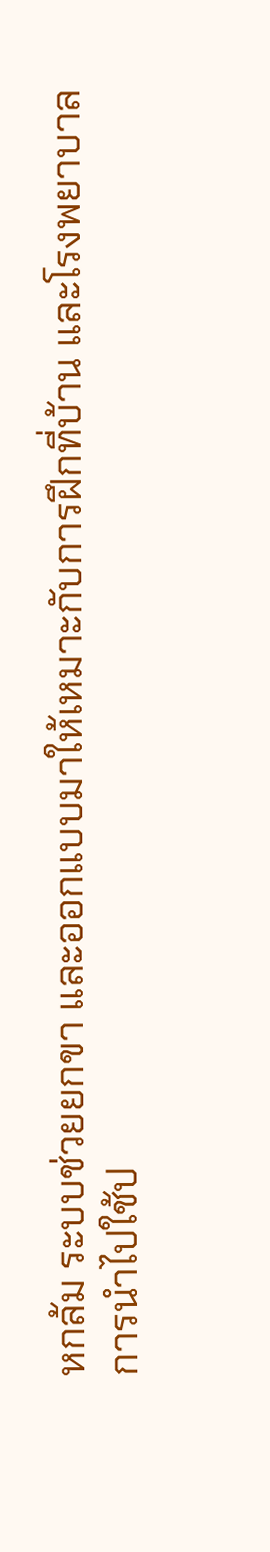หกล้ม ระบบช่วยยกขา และออกแบบมาให้เหมาะกับการฝึกที่บ้าน และโรงพยาบาล
การนำไปใช้ป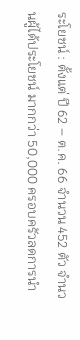ระโยชน์ : ตั้งแต่ ปี 62 – ต.ค. 66 จำนวน 452 ตัว จำนวนผู้ได้ประโยชน์ มากกว่า 50,000 ครอบครัวลดการนำ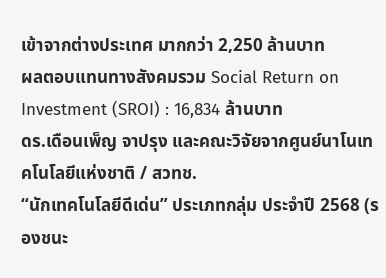เข้าจากต่างประเทศ มากกว่า 2,250 ล้านบาท
ผลตอบแทนทางสังคมรวม Social Return on Investment (SROI) : 16,834 ล้านบาท
ดร.เดือนเพ็ญ จาปรุง และคณะวิจัยจากศูนย์นาโนเทคโนโลยีแห่งชาติ / สวทช.
“นักเทคโนโลยีดีเด่น” ประเภทกลุ่ม ประจำปี 2568 (รองชนะ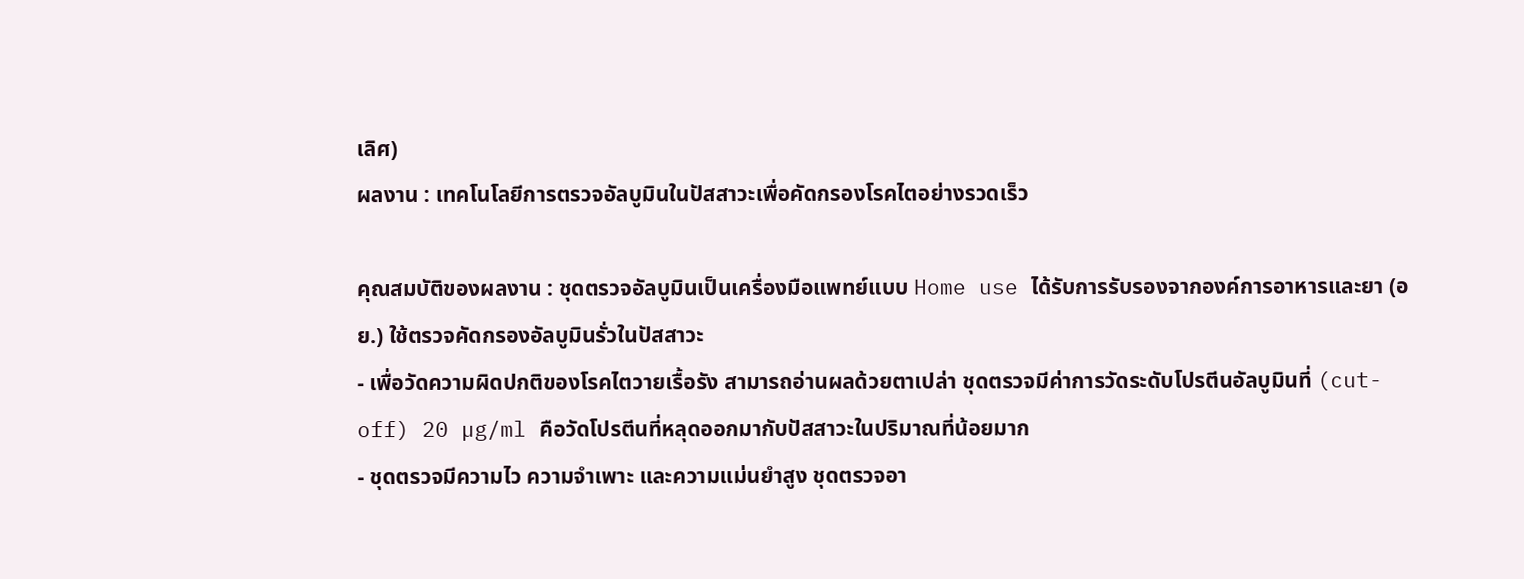เลิศ)
ผลงาน : เทคโนโลยีการตรวจอัลบูมินในปัสสาวะเพื่อคัดกรองโรคไตอย่างรวดเร็ว

คุณสมบัติของผลงาน : ชุดตรวจอัลบูมินเป็นเครื่องมือแพทย์แบบ Home use ได้รับการรับรองจากองค์การอาหารและยา (อย.) ใช้ตรวจคัดกรองอัลบูมินรั่วในปัสสาวะ
- เพื่อวัดความผิดปกติของโรคไตวายเรื้อรัง สามารถอ่านผลด้วยตาเปล่า ชุดตรวจมีค่าการวัดระดับโปรตีนอัลบูมินที่ (cut-off) 20 µg/ml คือวัดโปรตีนที่หลุดออกมากับปัสสาวะในปริมาณที่น้อยมาก
- ชุดตรวจมีความไว ความจำเพาะ และความแม่นยำสูง ชุดตรวจอา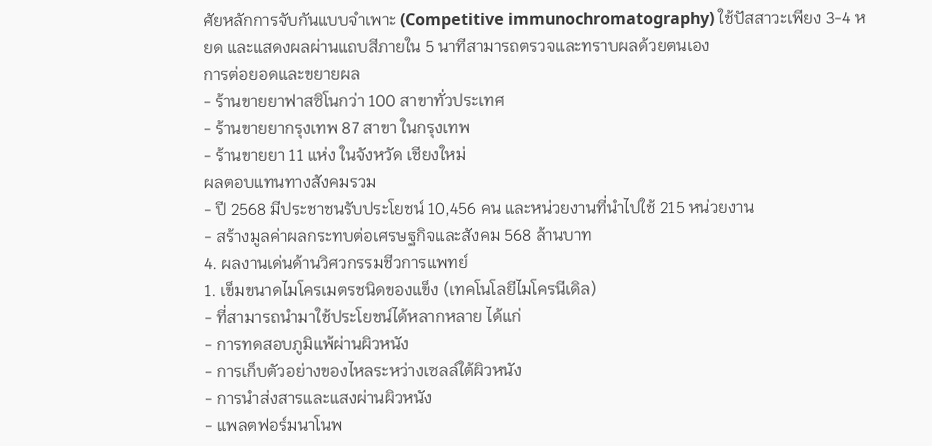ศัยหลักการจับกันแบบจำเพาะ (Competitive immunochromatography) ใช้ปัสสาวะเพียง 3-4 หยด และแสดงผลผ่านแถบสีภายใน 5 นาทีสามารถตรวจและทราบผลด้วยตนเอง
การต่อยอดและขยายผล
- ร้านขายยาฟาสซิโนกว่า 100 สาขาทั่วประเทศ
- ร้านขายยากรุงเทพ 87 สาขา ในกรุงเทพ
- ร้านขายยา 11 แห่ง ในจังหวัด เชียงใหม่
ผลตอบแทนทางสังคมรวม
- ปี 2568 มีประชาชนรับประโยชน์ 10,456 คน และหน่วยงานที่นำไปใช้ 215 หน่วยงาน
- สร้างมูลค่าผลกระทบต่อเศรษฐกิจและสังคม 568 ล้านบาท
4. ผลงานเด่นด้านวิศวกรรมชีวการแพทย์
1. เข็มขนาดไมโครเมตรชนิดของแข็ง (เทคโนโลยีไมโครนีเดิล)
- ที่สามารถนำมาใช้ประโยชน์ได้หลากหลาย ได้แก่
- การทดสอบภูมิแพ้ผ่านผิวหนัง
- การเก็บตัวอย่างของไหลระหว่างเซลล์ใต้ผิวหนัง
- การนำส่งสารและแสงผ่านผิวหนัง
- แพลตฟอร์มนาโนพ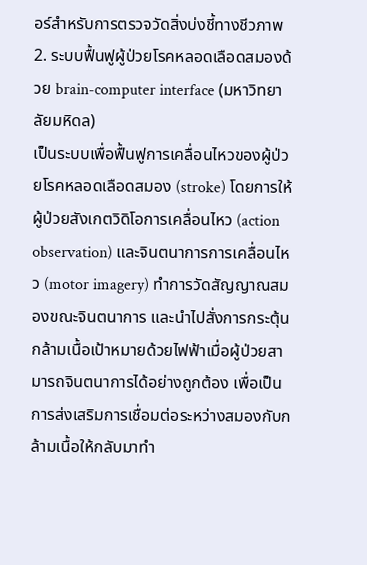อร์สำหรับการตรวจวัดสิ่งบ่งชี้ทางชีวภาพ
2. ระบบฟื้นฟูผู้ป่วยโรคหลอดเลือดสมองด้วย brain-computer interface (มหาวิทยาลัยมหิดล)
เป็นระบบเพื่อฟื้นฟูการเคลื่อนไหวของผู้ป่วยโรคหลอดเลือดสมอง (stroke) โดยการให้ผู้ป่วยสังเกตวิดิโอการเคลื่อนไหว (action observation) และจินตนาการการเคลื่อนไหว (motor imagery) ทำการวัดสัญญาณสมองขณะจินตนาการ และนำไปสั่งการกระตุ้นกล้ามเนื้อเป้าหมายด้วยไฟฟ้าเมื่อผู้ป่วยสามารถจินตนาการได้อย่างถูกต้อง เพื่อเป็นการส่งเสริมการเชื่อมต่อระหว่างสมองกับกล้ามเนื้อให้กลับมาทำ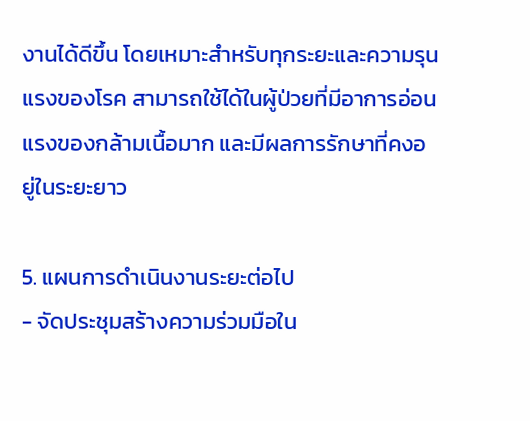งานได้ดีขึ้น โดยเหมาะสำหรับทุกระยะและความรุนแรงของโรค สามารถใช้ได้ในผู้ป่วยที่มีอาการอ่อนแรงของกล้ามเนื้อมาก และมีผลการรักษาที่คงอยู่ในระยะยาว

5. แผนการดำเนินงานระยะต่อไป
- จัดประชุมสร้างความร่วมมือใน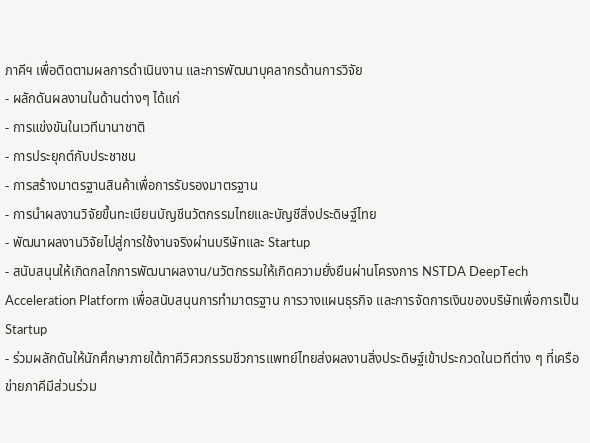ภาคีฯ เพื่อติดตามผลการดำเนินงาน และการพัฒนาบุคลากรด้านการวิจัย
- ผลักดันผลงานในด้านต่างๆ ได้แก่
- การแข่งขันในเวทีนานาชาติ
- การประยุกต์กับประชาชน
- การสร้างมาตรฐานสินค้าเพื่อการรับรองมาตรฐาน
- การนำผลงานวิจัยขึ้นทะเบียนบัญชีนวัตกรรมไทยและบัญชีสิ่งประดิษฐ์ไทย
- พัฒนาผลงานวิจัยไปสู่การใช้งานจริงผ่านบริษัทและ Startup
- สนับสนุนให้เกิดกลไกการพัฒนาผลงาน/นวัตกรรมให้เกิดความยั่งยืนผ่านโครงการ NSTDA DeepTech Acceleration Platform เพื่อสนับสนุนการทำมาตรฐาน การวางแผนธุรกิจ และการจัดการเงินของบริษัทเพื่อการเป็น Startup
- ร่วมผลักดันให้นักศึกษาภายใต้ภาคีวิศวกรรมชีวการแพทย์ไทยส่งผลงานสิ่งประดิษฐ์เข้าประกวดในเวทีต่าง ๆ ที่เครือข่ายภาคีมีส่วนร่วม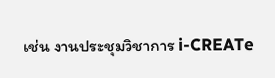เช่น งานประชุมวิชาการ i-CREATe